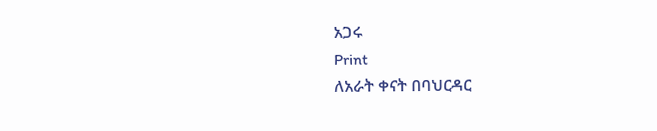አጋሩ
Print
ለአራት ቀናት በባህርዳር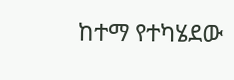ከተማ የተካሄደው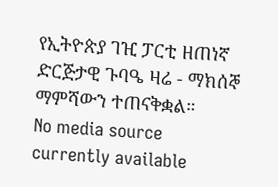የኢትዮጵያ ገዢ ፓርቲ ዘጠነኛ ድርጅታዊ ጉባዔ ዛሬ - ማክሰኞ ማምሻውን ተጠናቅቋል።
No media source currently available